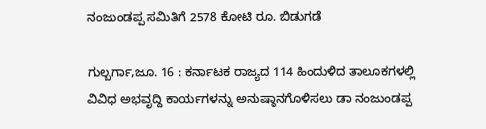ನಂಜುಂಡಪ್ಪ ಸಮಿತಿಗೆ 2578 ಕೋಟಿ ರೂ. ಬಿಡುಗಡೆ

ಗುಲ್ಬರ್ಗಾ,ಜೂ. 16 : ಕರ್ನಾಟಕ ರಾಜ್ಯದ 114 ಹಿಂದುಳಿದ ತಾಲೂಕಗಳಲ್ಲಿ ವಿವಿಧ ಅಭವೃದ್ದಿ ಕಾರ್ಯಗಳನ್ನು ಅನುಷ್ಠಾನಗೊಳಿಸಲು ಡಾ ನಂಜುಂಡಪ್ಪ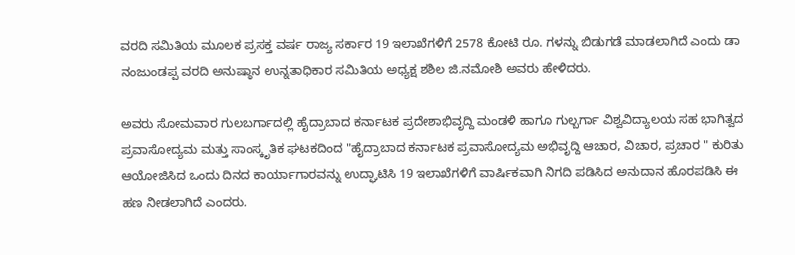ವರದಿ ಸಮಿತಿಯ ಮೂಲಕ ಪ್ರಸಕ್ತ ವರ್ಷ ರಾಜ್ಯ ಸರ್ಕಾರ 19 ಇಲಾಖೆಗಳಿಗೆ 2578 ಕೋಟಿ ರೂ. ಗಳನ್ನು ಬಿಡುಗಡೆ ಮಾಡಲಾಗಿದೆ ಎಂದು ಡಾ ನಂಜುಂಡಪ್ಪ ವರದಿ ಅನುಷ್ಠಾನ ಉನ್ನತಾಧಿಕಾರ ಸಮಿತಿಯ ಅಧ್ಯಕ್ಷ ಶಶಿಲ ಜಿ.ನಮೋಶಿ ಅವರು ಹೇಳಿದರು.

ಅವರು ಸೋಮವಾರ ಗುಲಬರ್ಗಾದಲ್ಲಿ ಹೈದ್ರಾಬಾದ ಕರ್ನಾಟಕ ಪ್ರದೇಶಾಭಿವೃದ್ದಿ ಮಂಡಳಿ ಹಾಗೂ ಗುಲ್ಬರ್ಗಾ ವಿಶ್ವವಿದ್ಯಾಲಯ ಸಹ ಭಾಗಿತ್ವದ ಪ್ರವಾಸೋದ್ಯಮ ಮತ್ತು ಸಾಂಸ್ಕೃತಿಕ ಘಟಕದಿಂದ "ಹೈದ್ರಾಬಾದ ಕರ್ನಾಟಕ ಪ್ರವಾಸೋದ್ಯಮ ಅಭಿವೃದ್ದಿ ಆಚಾರ, ವಿಚಾರ, ಪ್ರಚಾರ " ಕುರಿತು ಆಯೋಜಿಸಿದ ಒಂದು ದಿನದ ಕಾರ್ಯಾಗಾರವನ್ನು ಉದ್ಘಾಟಿಸಿ 19 ಇಲಾಖೆಗಳಿಗೆ ವಾರ್ಷಿಕವಾಗಿ ನಿಗದಿ ಪಡಿಸಿದ ಅನುದಾನ ಹೊರಪಡಿಸಿ ಈ ಹಣ ನೀಡಲಾಗಿದೆ ಎಂದರು.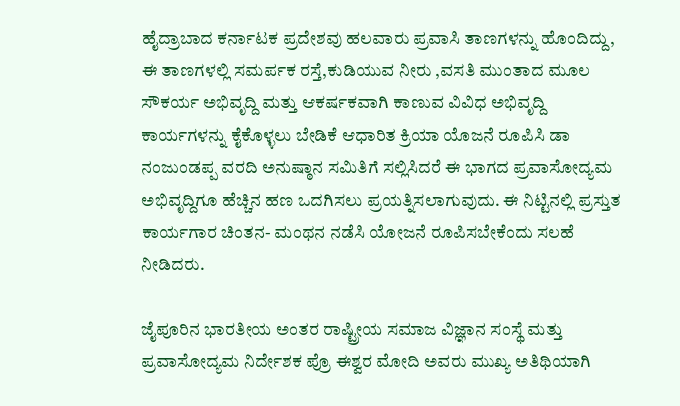ಹೈದ್ರಾಬಾದ ಕರ್ನಾಟಕ ಪ್ರದೇಶವು ಹಲವಾರು ಪ್ರವಾಸಿ ತಾಣಗಳನ್ನು ಹೊಂದಿದ್ದು, ಈ ತಾಣಗಳಲ್ಲಿ ಸಮರ್ಪಕ ರಸ್ತೆ,ಕುಡಿಯುವ ನೀರು ,ವಸತಿ ಮುಂತಾದ ಮೂಲ ಸೌಕರ್ಯ ಅಭಿವೃದ್ದಿ ಮತ್ತು ಆಕರ್ಷಕವಾಗಿ ಕಾಣುವ ವಿವಿಧ ಅಭಿವೃದ್ದಿ ಕಾರ್ಯಗಳನ್ನು ಕೈಕೊಳ್ಳಲು ಬೇಡಿಕೆ ಆಧಾರಿತ ಕ್ರಿಯಾ ಯೊಜನೆ ರೂಪಿಸಿ ಡಾ ನಂಜುಂಡಪ್ಪ ವರದಿ ಅನುಷ್ಠಾನ ಸಮಿತಿಗೆ ಸಲ್ಲಿಸಿದರೆ ಈ ಭಾಗದ ಪ್ರವಾಸೋದ್ಯಮ ಅಭಿವೃದ್ದಿಗೂ ಹೆಚ್ಚಿನ ಹಣ ಒದಗಿಸಲು ಪ್ರಯತ್ನಿಸಲಾಗುವುದು. ಈ ನಿಟ್ಟಿನಲ್ಲಿ ಪ್ರಸ್ತುತ ಕಾರ್ಯಗಾರ ಚಿಂತನ- ಮಂಥನ ನಡೆಸಿ ಯೋಜನೆ ರೂಪಿಸಬೇಕೆಂದು ಸಲಹೆ ನೀಡಿದರು.

ಜೈಪೂರಿನ ಭಾರತೀಯ ಅಂತರ ರಾಷ್ಟ್ರೀಯ ಸಮಾಜ ವಿಜ್ಞಾನ ಸಂಸ್ಥೆ ಮತ್ತು ಪ್ರವಾಸೋದ್ಯಮ ನಿರ್ದೇಶಕ ಪ್ರೊ ಈಶ್ವರ ಮೋದಿ ಅವರು ಮುಖ್ಯ ಅತಿಥಿಯಾಗಿ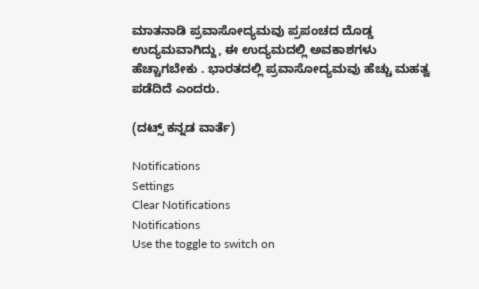ಮಾತನಾಡಿ ಪ್ರವಾಸೋದ್ಯಮವು ಪ್ರಪಂಚದ ದೊಡ್ಡ ಉದ್ಯಮವಾಗಿದ್ದು, ಈ ಉದ್ಯಮದಲ್ಲಿ ಅವಕಾಶಗಳು ಹೆಚ್ಚಾಗಬೇಕು . ಭಾರತದಲ್ಲಿ ಪ್ರವಾಸೋದ್ಯಮವು ಹೆಚ್ಚು ಮಹತ್ವ ಪಡೆದಿದೆ ಎಂದರು.

(ದಟ್ಸ್ ಕನ್ನಡ ವಾರ್ತೆ)

Notifications
Settings
Clear Notifications
Notifications
Use the toggle to switch on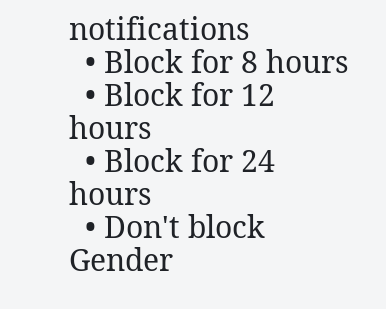notifications
  • Block for 8 hours
  • Block for 12 hours
  • Block for 24 hours
  • Don't block
Gender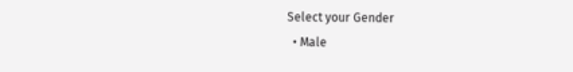Select your Gender
  • Male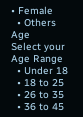• Female
  • Others
Age
Select your Age Range
  • Under 18
  • 18 to 25
  • 26 to 35
  • 36 to 45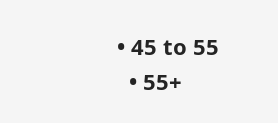• 45 to 55
  • 55+